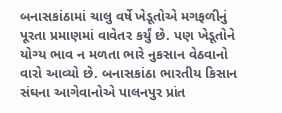બનાસકાંઠામાં ચાલુ વર્ષે ખેડૂતોએ મગફળીનું પૂરતા પ્રમાણમાં વાવેતર કર્યું છે. પણ ખેડૂતોને યોગ્ય ભાવ ન મળતા ભારે નુકસાન વેઠવાનો વારો આવ્યો છે. બનાસકાંઠા ભારતીય કિસાન સંઘના આગેવાનોએ પાલનપુર પ્રાંત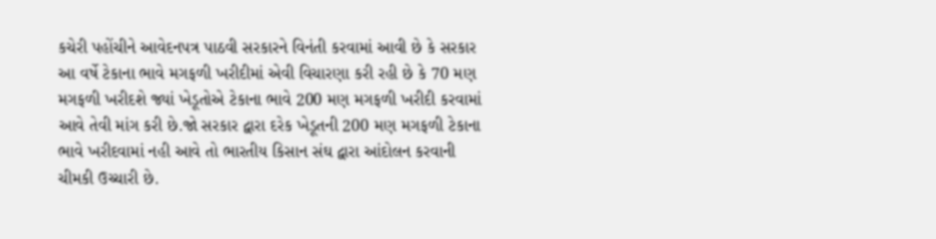કચેરી પહોંચીને આવેદનપત્ર પાઠવી સરકારને વિનંતી કરવામાં આવી છે કે સરકાર આ વર્ષે ટેકાના ભાવે મગફળી ખરીદીમાં એવી વિચારણા કરી રહી છે કે 70 મણ મગફળી ખરીદશે જ્યાં ખેડૂતોએ ટેકાના ભાવે 200 મણ મગફળી ખરીદી કરવામાં આવે તેવી માંગ કરી છે.જો સરકાર દ્વારા દરેક ખેડૂતની 200 મણ મગફળી ટેકાના ભાવે ખરીદવામાં નહી આવે તો ભારતીય કિસાન સંઘ દ્વારા આંદોલન કરવાની ચીમકી ઉચ્ચારી છે.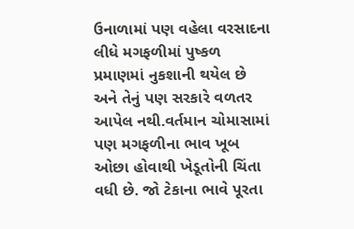ઉનાળામાં પણ વહેલા વરસાદના લીધે મગફળીમાં પુષ્કળ પ્રમાણમાં નુકશાની થયેલ છે અને તેનું પણ સરકારે વળતર આપેલ નથી.વર્તમાન ચોમાસામાં પણ મગફળીના ભાવ ખૂબ ઓછા હોવાથી ખેડૂતોની ચિંતા વધી છે. જો ટેકાના ભાવે પૂરતા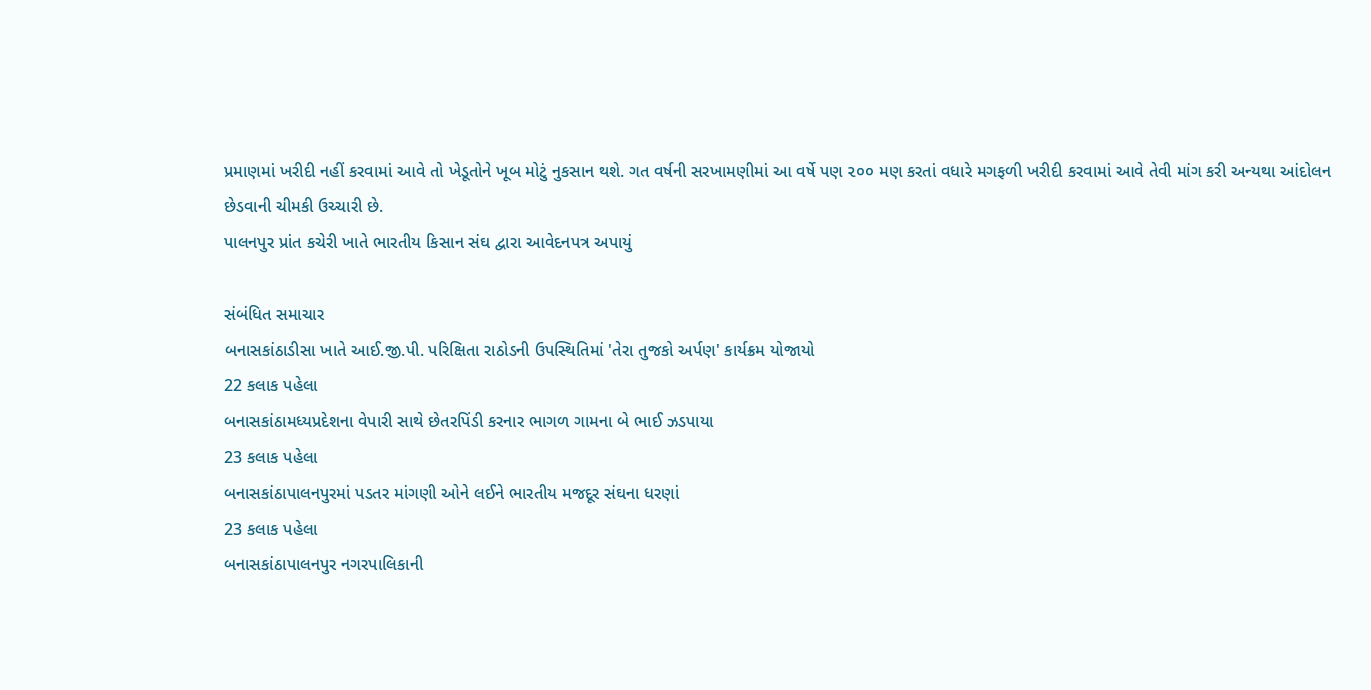પ્રમાણમાં ખરીદી નહીં કરવામાં આવે તો ખેડૂતોને ખૂબ મોટું નુકસાન થશે. ગત વર્ષની સરખામણીમાં આ વર્ષે પણ ૨૦૦ મણ કરતાં વધારે મગફળી ખરીદી કરવામાં આવે તેવી માંગ કરી અન્યથા આંદોલન છેડવાની ચીમકી ઉચ્ચારી છે.
પાલનપુર પ્રાંત કચેરી ખાતે ભારતીય કિસાન સંઘ દ્વારા આવેદનપત્ર અપાયું

સંબંધિત સમાચાર
બનાસકાંઠાડીસા ખાતે આઈ.જી.પી. પરિક્ષિતા રાઠોડની ઉપસ્થિતિમાં 'તેરા તુજકો અર્પણ' કાર્યક્રમ યોજાયો
22 કલાક પહેલા
બનાસકાંઠામધ્યપ્રદેશના વેપારી સાથે છેતરપિંડી કરનાર ભાગળ ગામના બે ભાઈ ઝડપાયા
23 કલાક પહેલા
બનાસકાંઠાપાલનપુરમાં પડતર માંગણી ઓને લઈને ભારતીય મજદૂર સંઘના ધરણાં
23 કલાક પહેલા
બનાસકાંઠાપાલનપુર નગરપાલિકાની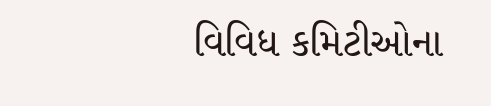વિવિધ કમિટીઓના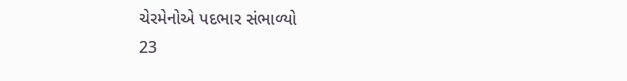ચેરમેનોએ પદભાર સંભાળ્યો
23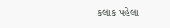કલાક પહેલા